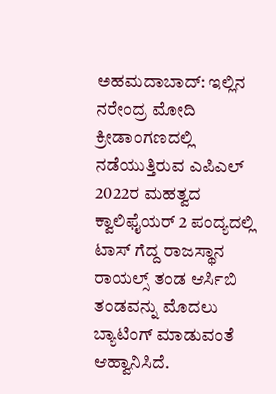ಅಹಮದಾಬಾದ್: ಇಲ್ಲಿನ ನರೇಂದ್ರ ಮೋದಿ ಕ್ರೀಡಾಂಗಣದಲ್ಲಿ ನಡೆಯುತ್ತಿರುವ ಎಪಿಎಲ್ 2022ರ ಮಹತ್ವದ ಕ್ವಾಲಿಫೈಯರ್ 2 ಪಂದ್ಯದಲ್ಲಿ ಟಾಸ್ ಗೆದ್ದ ರಾಜಸ್ಥಾನ ರಾಯಲ್ಸ್ ತಂಡ ಆರ್ಸಿಬಿ ತಂಡವನ್ನು ಮೊದಲು ಬ್ಯಾಟಿಂಗ್ ಮಾಡುವಂತೆ ಆಹ್ವಾನಿಸಿದೆ.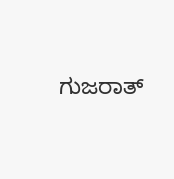ಗುಜರಾತ್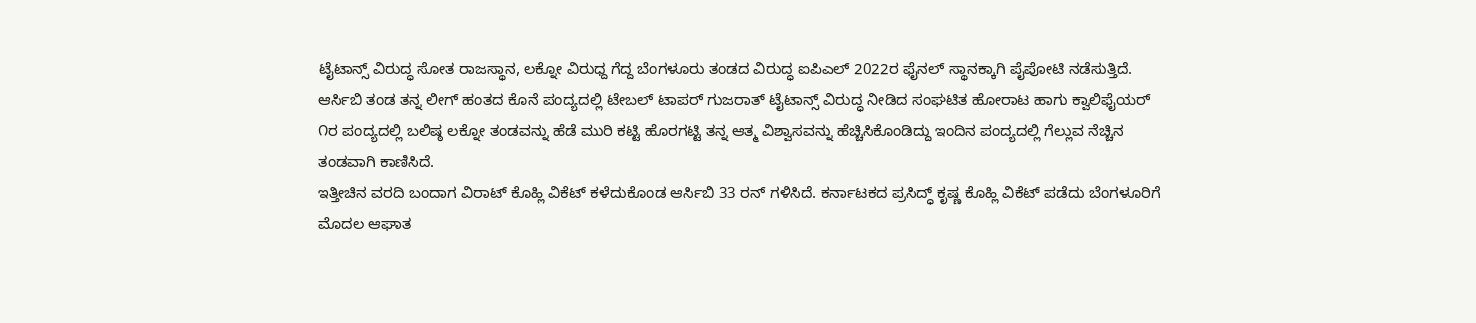ಟೈಟಾನ್ಸ್ ವಿರುದ್ಧ ಸೋತ ರಾಜಸ್ಥಾನ, ಲಕ್ನೋ ವಿರುಧ್ದ ಗೆದ್ದ ಬೆಂಗಳೂರು ತಂಡದ ವಿರುದ್ಧ ಐಪಿಎಲ್ 2022ರ ಫೈನಲ್ ಸ್ಥಾನಕ್ಕಾಗಿ ಪೈಪೋಟಿ ನಡೆಸುತ್ತಿದೆ. ಆರ್ಸಿಬಿ ತಂಡ ತನ್ನ ಲೀಗ್ ಹಂತದ ಕೊನೆ ಪಂದ್ಯದಲ್ಲಿ ಟೇಬಲ್ ಟಾಪರ್ ಗುಜರಾತ್ ಟೈಟಾನ್ಸ್ ವಿರುದ್ಧ ನೀಡಿದ ಸಂಘಟಿತ ಹೋರಾಟ ಹಾಗು ಕ್ವಾಲಿಫೈಯರ್ ೧ರ ಪಂದ್ಯದಲ್ಲಿ ಬಲಿಷ್ಠ ಲಕ್ನೋ ತಂಡವನ್ನು ಹೆಡೆ ಮುರಿ ಕಟ್ಟಿ ಹೊರಗಟ್ಟಿ ತನ್ನ ಆತ್ಮ ವಿಶ್ವಾಸವನ್ನು ಹೆಚ್ಚಿಸಿಕೊಂಡಿದ್ದು ಇಂದಿನ ಪಂದ್ಯದಲ್ಲಿ ಗೆಲ್ಲುವ ನೆಚ್ಚಿನ ತಂಡವಾಗಿ ಕಾಣಿಸಿದೆ.
ಇತ್ತೀಚಿನ ವರದಿ ಬಂದಾಗ ವಿರಾಟ್ ಕೊಹ್ಲಿ ವಿಕೆಟ್ ಕಳೆದುಕೊಂಡ ಆರ್ಸಿಬಿ 33 ರನ್ ಗಳಿಸಿದೆ. ಕರ್ನಾಟಕದ ಪ್ರಸಿದ್ಧ್ ಕೃಷ್ಣ ಕೊಹ್ಲಿ ವಿಕೆಟ್ ಪಡೆದು ಬೆಂಗಳೂರಿಗೆ ಮೊದಲ ಆಘಾತ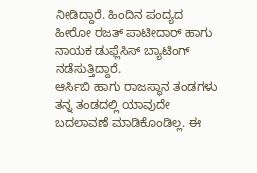ನೀಡಿದ್ದಾರೆ. ಹಿಂದಿನ ಪಂದ್ಯದ ಹೀರೋ ರಜತ್ ಪಾಟೀದಾರ್ ಹಾಗು ನಾಯಕ ಡುಫ್ಲೆಸಿಸ್ ಬ್ಯಾಟಿಂಗ್ ನಡೆಸುತ್ತಿದ್ದಾರೆ.
ಆರ್ಸಿಬಿ ಹಾಗು ರಾಜಸ್ಥಾನ ತಂಡಗಳು ತನ್ನ ತಂಡದಲ್ಲಿ ಯಾವುದೇ ಬದಲಾವಣೆ ಮಾಡಿಕೊಂಡಿಲ್ಲ. ಈ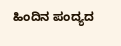ಹಿಂದಿನ ಪಂದ್ಯದ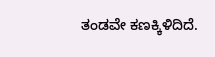ತಂಡವೇ ಕಣಕ್ಕಿಳಿದಿದೆ.